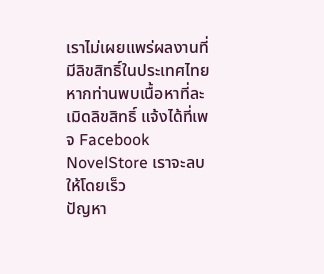เราไม่เผยแพร่ผลงานที่มีลิขสิทธิ์ในประเทศไทย หากท่านพบเนื้อหาที่ละเมิดลิขสิทธิ์ แจ้งได้ที่เพจ Facebook NovelStore เราจะลบให้โดยเร็ว
ปัญหา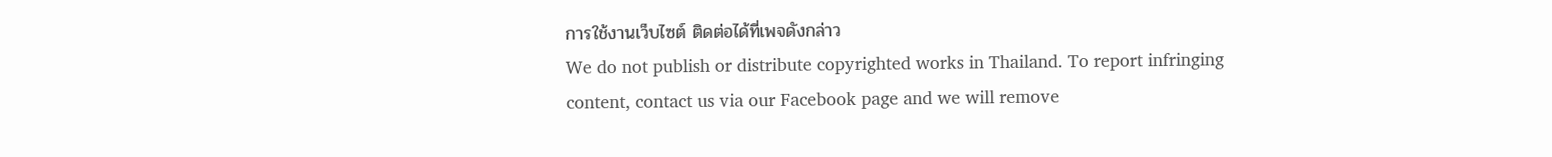การใช้งานเว็บไซต์ ติดต่อได้ที่เพจดังกล่าว
We do not publish or distribute copyrighted works in Thailand. To report infringing content, contact us via our Facebook page and we will remove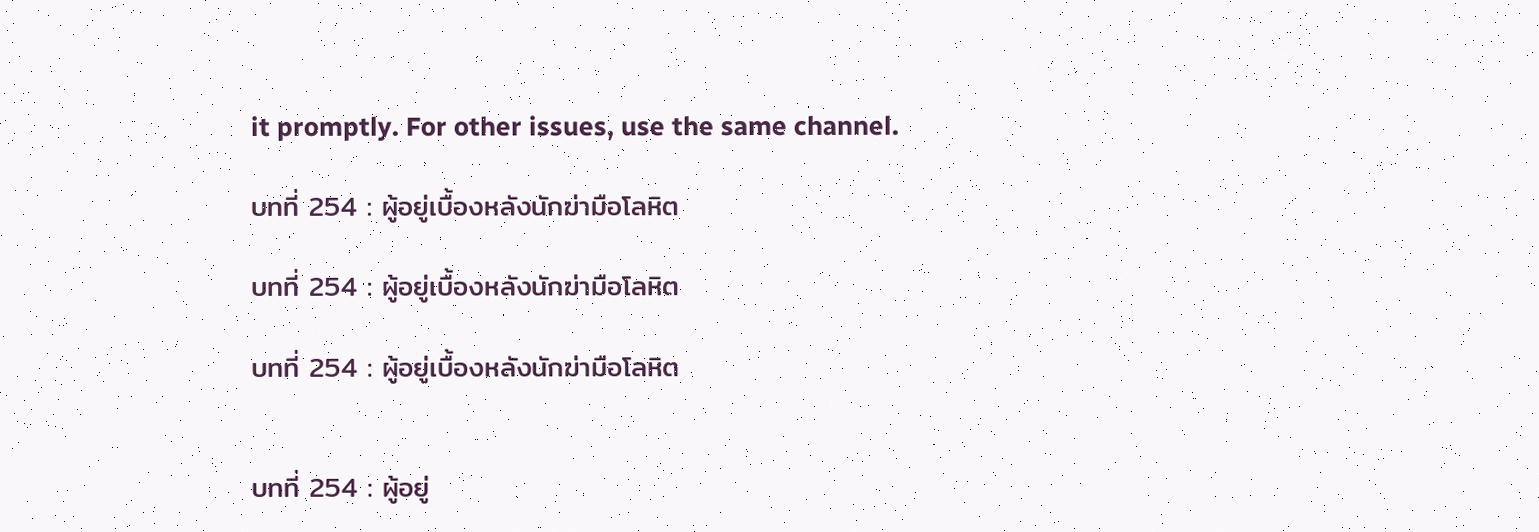it promptly. For other issues, use the same channel.

บทที่ 254 : ผู้อยู่เบื้องหลังนักฆ่ามือโลหิต

บทที่ 254 : ผู้อยู่เบื้องหลังนักฆ่ามือโลหิต

บทที่ 254 : ผู้อยู่เบื้องหลังนักฆ่ามือโลหิต


บทที่ 254 : ผู้อยู่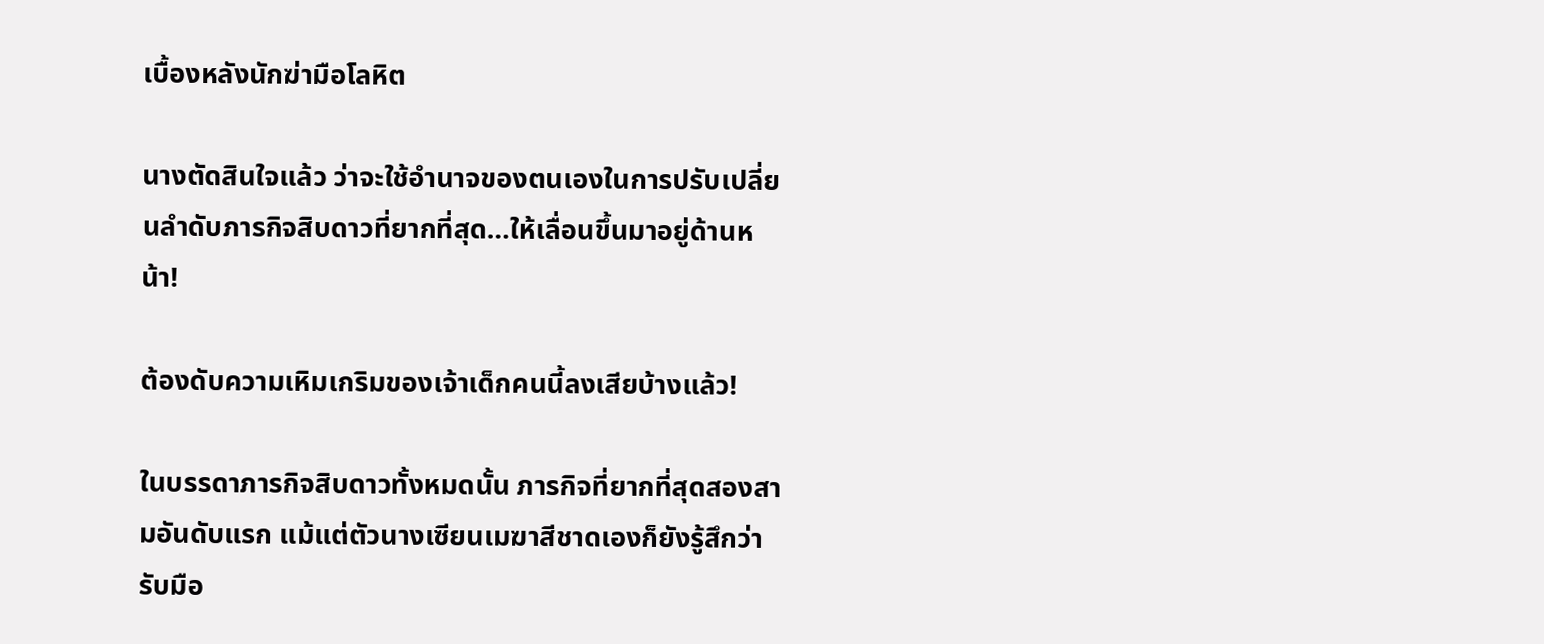เบื้องหลังนักฆ่ามือโลหิต

นางตัดสินใจแล้ว ว่าจะใช้อำนาจของตนเองในการปรับเปลี่ยนลำดับภารกิจสิบดาวที่ยากที่สุด…ให้เลื่อนขึ้นมาอยู่ด้านหน้า!

ต้องดับความเหิมเกริมของเจ้าเด็กคนนี้ลงเสียบ้างแล้ว!

ในบรรดาภารกิจสิบดาวทั้งหมดนั้น ภารกิจที่ยากที่สุดสองสามอันดับแรก แม้แต่ตัวนางเซียนเมฆาสีชาดเองก็ยังรู้สึกว่ารับมือ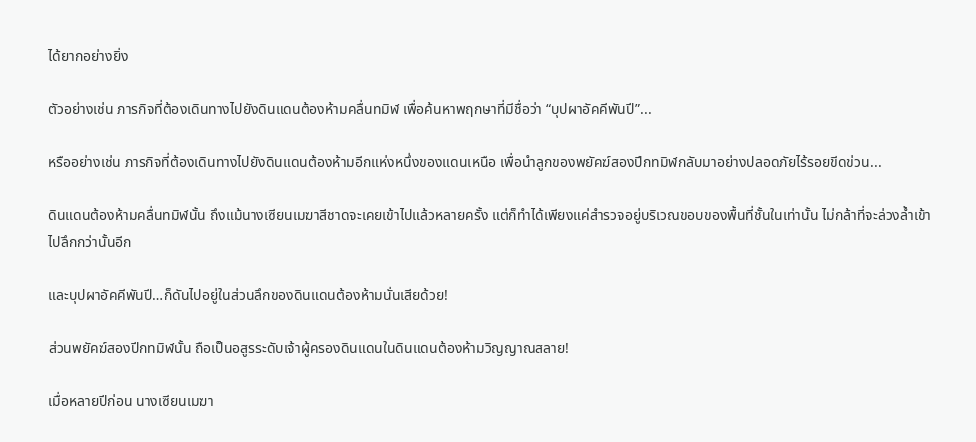ได้ยากอย่างยิ่ง

ตัวอย่างเช่น ภารกิจที่ต้องเดินทางไปยังดินแดนต้องห้ามคลื่นทมิฬ เพื่อค้นหาพฤกษาที่มีชื่อว่า “บุปผาอัคคีพันปี”...

หรืออย่างเช่น ภารกิจที่ต้องเดินทางไปยังดินแดนต้องห้ามอีกแห่งหนึ่งของแดนเหนือ เพื่อนำลูกของพยัคฆ์สองปีกทมิฬกลับมาอย่างปลอดภัยไร้รอยขีดข่วน...

ดินแดนต้องห้ามคลื่นทมิฬนั้น ถึงแม้นางเซียนเมฆาสีชาดจะเคยเข้าไปแล้วหลายครั้ง แต่ก็ทำได้เพียงแค่สำรวจอยู่บริเวณขอบของพื้นที่ชั้นในเท่านั้น ไม่กล้าที่จะล่วงล้ำเข้าไปลึกกว่านั้นอีก

และบุปผาอัคคีพันปี…ก็ดันไปอยู่ในส่วนลึกของดินแดนต้องห้ามนั่นเสียด้วย!

ส่วนพยัคฆ์สองปีกทมิฬนั้น ถือเป็นอสูรระดับเจ้าผู้ครองดินแดนในดินแดนต้องห้ามวิญญาณสลาย!

เมื่อหลายปีก่อน นางเซียนเมฆา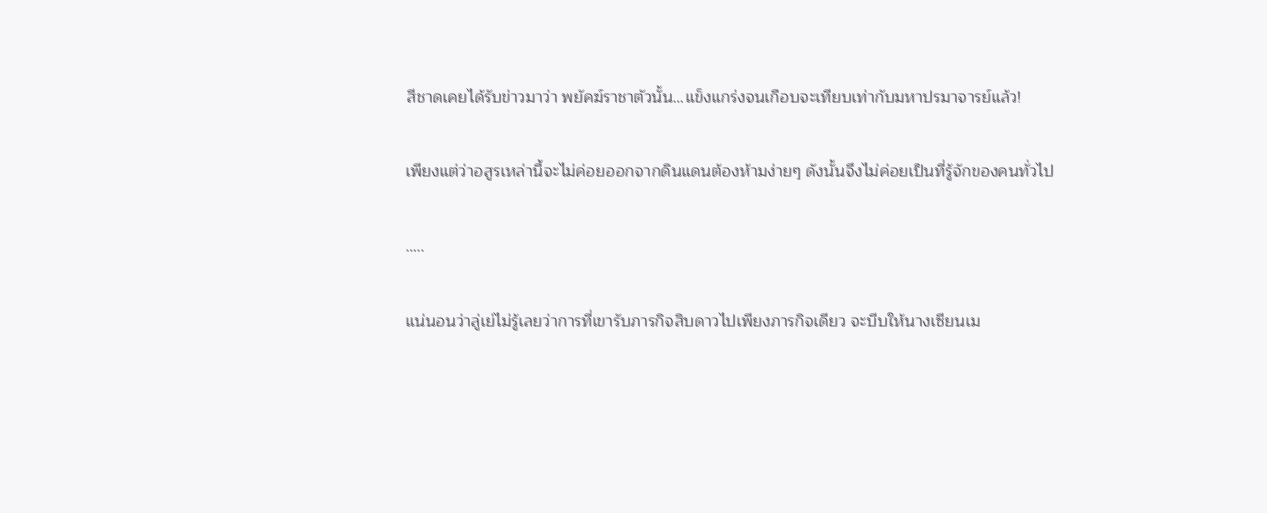สีชาดเคยได้รับข่าวมาว่า พยัคฆ์ราชาตัวนั้น…แข็งแกร่งจนเกือบจะเทียบเท่ากับมหาปรมาจารย์แล้ว!

เพียงแต่ว่าอสูรเหล่านี้จะไม่ค่อยออกจากดินแดนต้องห้ามง่ายๆ ดังนั้นจึงไม่ค่อยเป็นที่รู้จักของคนทั่วไป

…..

แน่นอนว่าลู่เย่ไม่รู้เลยว่าการที่เขารับภารกิจสิบดาวไปเพียงภารกิจเดียว จะบีบให้นางเซียนเม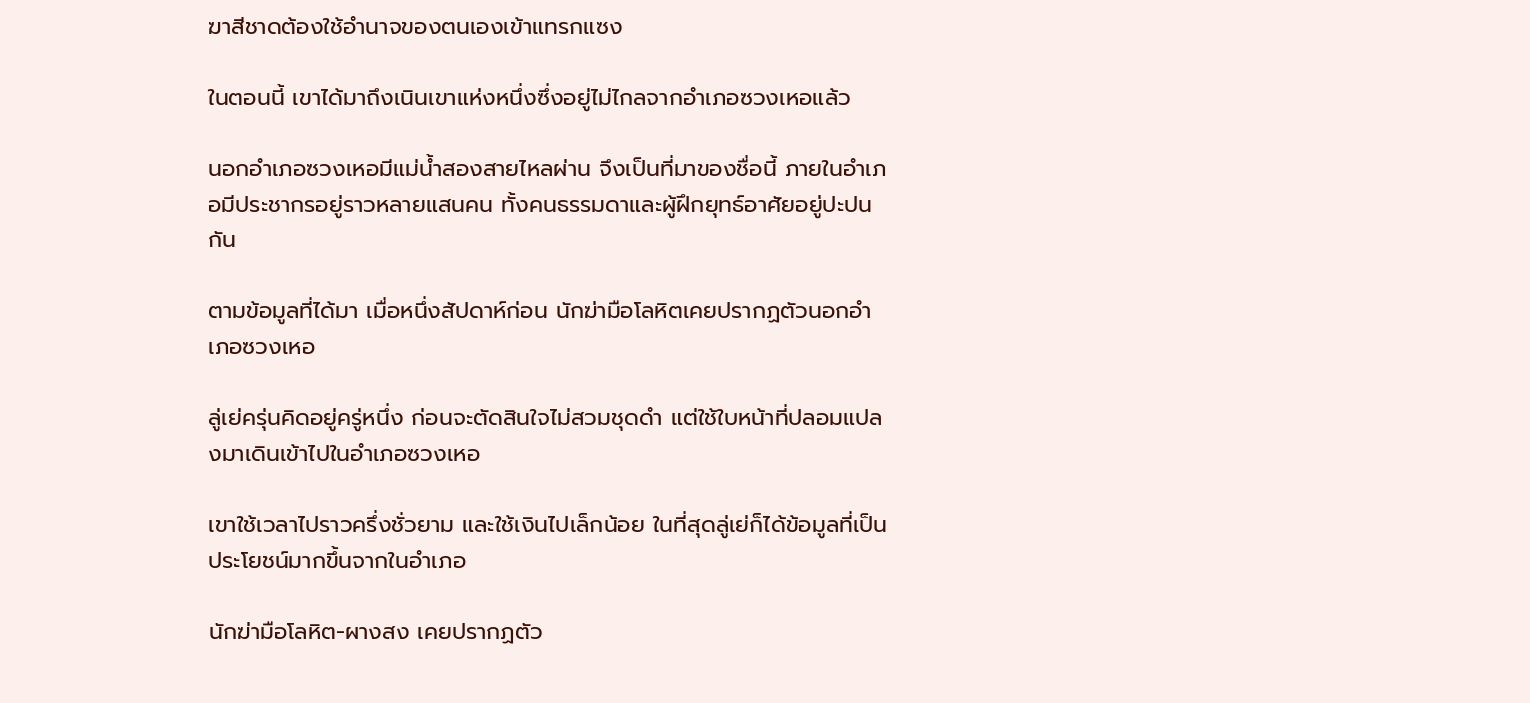ฆาสีชาดต้องใช้อำนาจของตนเองเข้าแทรกแซง

ในตอนนี้ เขาได้มาถึงเนินเขาแห่งหนึ่งซึ่งอยู่ไม่ไกลจากอำเภอซวงเหอแล้ว

นอกอำเภอซวงเหอมีแม่น้ำสองสายไหลผ่าน จึงเป็นที่มาของชื่อนี้ ภายในอำเภอมีประชากรอยู่ราวหลายแสนคน ทั้งคนธรรมดาและผู้ฝึกยุทธ์อาศัยอยู่ปะปนกัน

ตามข้อมูลที่ได้มา เมื่อหนึ่งสัปดาห์ก่อน นักฆ่ามือโลหิตเคยปรากฏตัวนอกอำเภอซวงเหอ

ลู่เย่ครุ่นคิดอยู่ครู่หนึ่ง ก่อนจะตัดสินใจไม่สวมชุดดำ แต่ใช้ใบหน้าที่ปลอมแปลงมาเดินเข้าไปในอำเภอซวงเหอ

เขาใช้เวลาไปราวครึ่งชั่วยาม และใช้เงินไปเล็กน้อย ในที่สุดลู่เย่ก็ได้ข้อมูลที่เป็นประโยชน์มากขึ้นจากในอำเภอ

นักฆ่ามือโลหิต-ผางสง เคยปรากฏตัว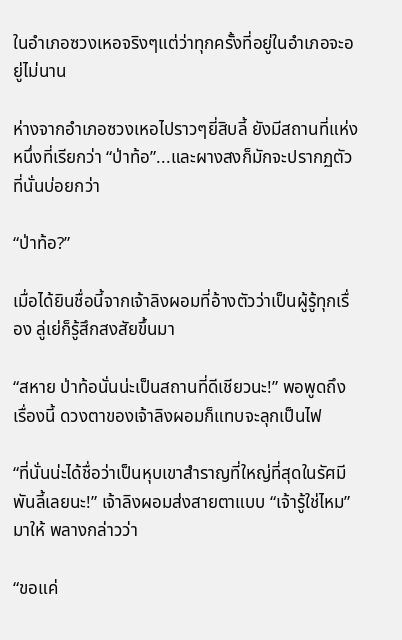ในอำเภอซวงเหอจริงๆแต่ว่าทุกครั้งที่อยู่ในอำเภอจะอยู่ไม่นาน

ห่างจากอำเภอซวงเหอไปราวๆยี่สิบลี้ ยังมีสถานที่แห่งหนึ่งที่เรียกว่า “ป่าท้อ”...และผางสงก็มักจะปรากฏตัวที่นั่นบ่อยกว่า

“ป่าท้อ?”

เมื่อได้ยินชื่อนี้จากเจ้าลิงผอมที่อ้างตัวว่าเป็นผู้รู้ทุกเรื่อง ลู่เย่ก็รู้สึกสงสัยขึ้นมา

“สหาย ป่าท้อนั่นน่ะเป็นสถานที่ดีเชียวนะ!” พอพูดถึงเรื่องนี้ ดวงตาของเจ้าลิงผอมก็แทบจะลุกเป็นไฟ

“ที่นั่นน่ะได้ชื่อว่าเป็นหุบเขาสำราญที่ใหญ่ที่สุดในรัศมีพันลี้เลยนะ!” เจ้าลิงผอมส่งสายตาแบบ “เจ้ารู้ใช่ไหม” มาให้ พลางกล่าวว่า

“ขอแค่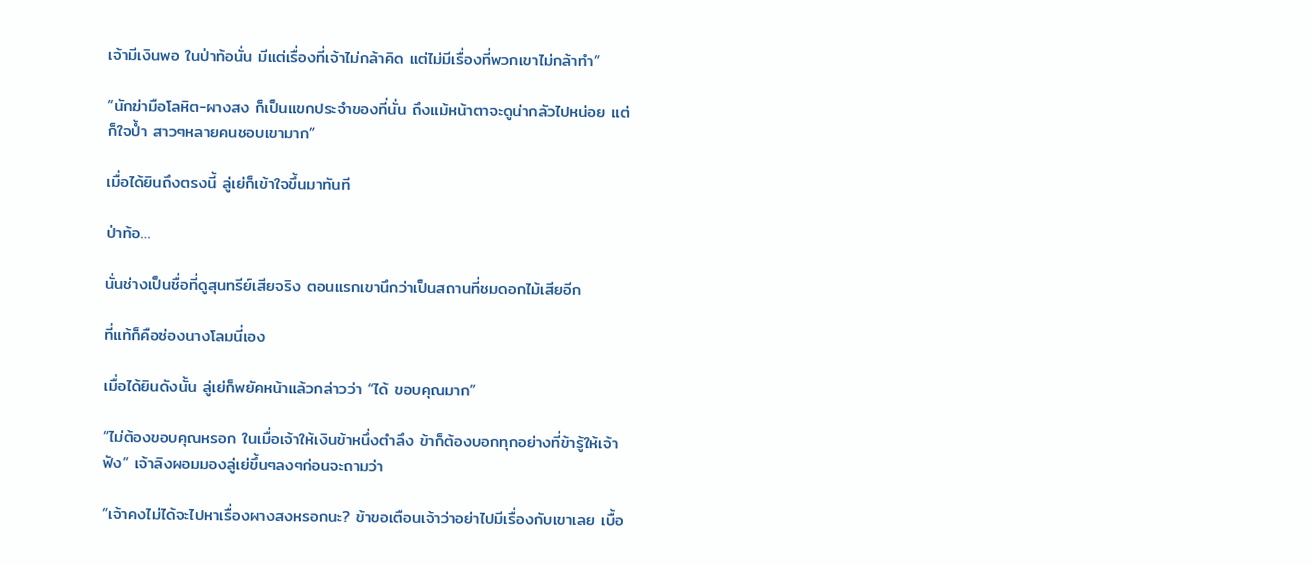เจ้ามีเงินพอ ในป่าท้อนั่น มีแต่เรื่องที่เจ้าไม่กล้าคิด แต่ไม่มีเรื่องที่พวกเขาไม่กล้าทำ”

“นักฆ่ามือโลหิต-ผางสง ก็เป็นแขกประจำของที่นั่น ถึงแม้หน้าตาจะดูน่ากลัวไปหน่อย แต่ก็ใจป้ำ สาวๆหลายคนชอบเขามาก”

เมื่อได้ยินถึงตรงนี้ ลู่เย่ก็เข้าใจขึ้นมาทันที

ป่าท้อ…

นั่นช่างเป็นชื่อที่ดูสุนทรีย์เสียจริง ตอนแรกเขานึกว่าเป็นสถานที่ชมดอกไม้เสียอีก

ที่แท้ก็คือซ่องนางโลมนี่เอง

เมื่อได้ยินดังนั้น ลู่เย่ก็พยัคหน้าแล้วกล่าวว่า “ได้ ขอบคุณมาก”

“ไม่ต้องขอบคุณหรอก ในเมื่อเจ้าให้เงินข้าหนึ่งตำลึง ข้าก็ต้องบอกทุกอย่างที่ข้ารู้ให้เจ้าฟัง” เจ้าลิงผอมมองลู่เย่ขึ้นๆลงๆก่อนจะถามว่า

“เจ้าคงไม่ได้จะไปหาเรื่องผางสงหรอกนะ? ข้าขอเตือนเจ้าว่าอย่าไปมีเรื่องกับเขาเลย เบื้อ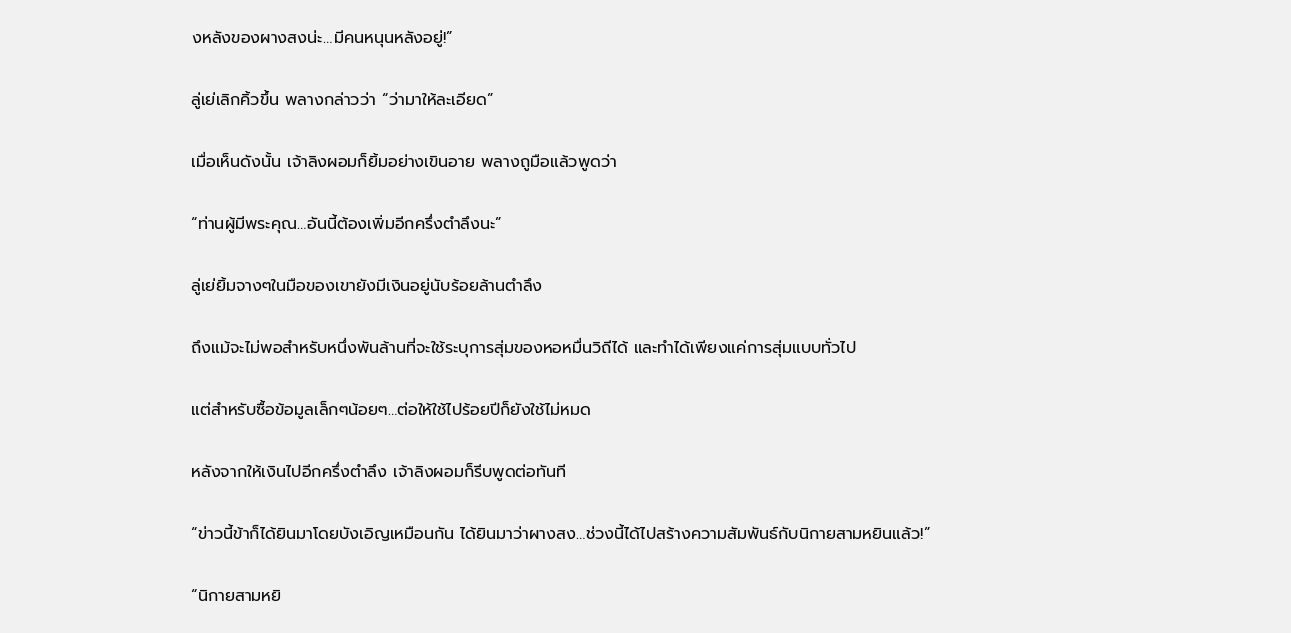งหลังของผางสงน่ะ…มีคนหนุนหลังอยู่!”

ลู่เย่เลิกคิ้วขึ้น พลางกล่าวว่า “ว่ามาให้ละเอียด”

เมื่อเห็นดังนั้น เจ้าลิงผอมก็ยิ้มอย่างเขินอาย พลางถูมือแล้วพูดว่า

“ท่านผู้มีพระคุณ…อันนี้ต้องเพิ่มอีกครึ่งตำลึงนะ”

ลู่เย่ยิ้มจางๆในมือของเขายังมีเงินอยู่นับร้อยล้านตำลึง

ถึงแม้จะไม่พอสำหรับหนึ่งพันล้านที่จะใช้ระบุการสุ่มของหอหมื่นวิถีได้ และทำได้เพียงแค่การสุ่มแบบทั่วไป

แต่สำหรับซื้อข้อมูลเล็กๆน้อยๆ…ต่อให้ใช้ไปร้อยปีก็ยังใช้ไม่หมด

หลังจากให้เงินไปอีกครึ่งตำลึง เจ้าลิงผอมก็รีบพูดต่อทันที

“ข่าวนี้ข้าก็ได้ยินมาโดยบังเอิญเหมือนกัน ได้ยินมาว่าผางสง…ช่วงนี้ได้ไปสร้างความสัมพันธ์กับนิกายสามหยินแล้ว!”

“นิกายสามหยิ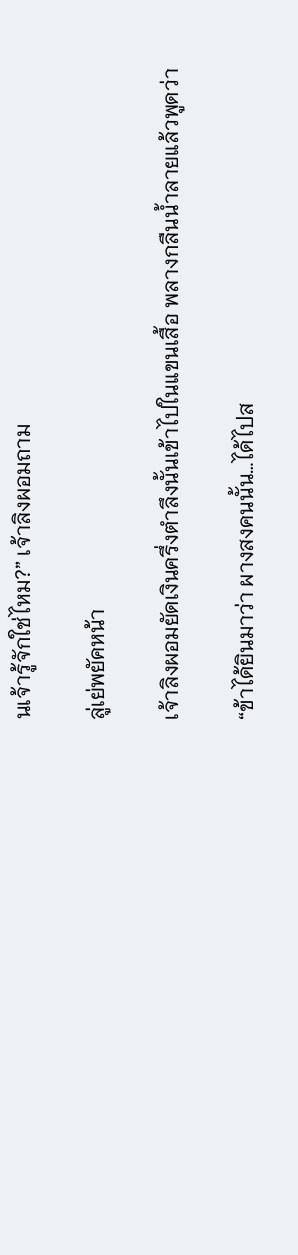นเจ้ารู้จักใช่ไหม?” เจ้าลิงผอมถาม

ลู่เย่พยัคหน้า

เจ้าลิงผอมยัดเงินครึ่งตำลึงนั้นเข้าไปในแขนเสื้อ พลางกลืนน้ำลายแล้วพูดว่า

“ข้าได้ยินมาว่า ผางสงคนนั้น…ได้ไปส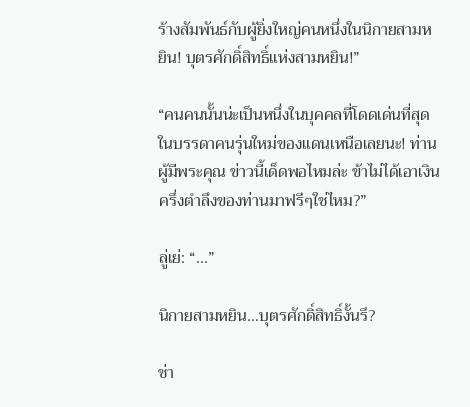ร้างสัมพันธ์กับผู้ยิ่งใหญ่คนหนึ่งในนิกายสามหยิน! บุตรศักดิ์สิทธิ์แห่งสามหยิน!”

“คนคนนั้นน่ะเป็นหนึ่งในบุคคลที่โดดเด่นที่สุดในบรรดาคนรุ่นใหม่ของแดนเหนือเลยนะ! ท่านผู้มีพระคุณ ข่าวนี้เด็ดพอไหมล่ะ ข้าไม่ได้เอาเงินครึ่งตำลึงของท่านมาฟรีๆใช่ไหม?”

ลู่เย่: “...”

นิกายสามหยิน…บุตรศักดิ์สิทธิ์งั้นรึ?

ช่า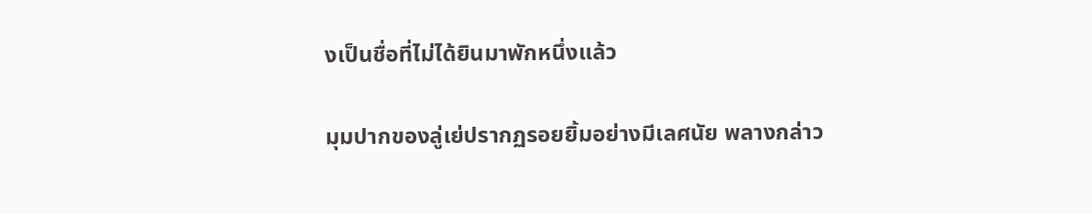งเป็นชื่อที่ไม่ได้ยินมาพักหนึ่งแล้ว

มุมปากของลู่เย่ปรากฏรอยยิ้มอย่างมีเลศนัย พลางกล่าว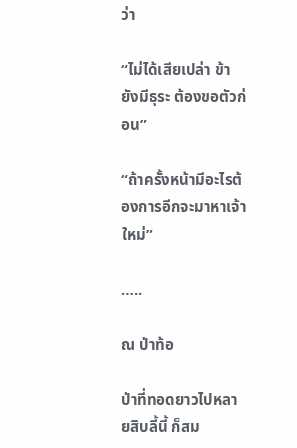ว่า

“ไม่ได้เสียเปล่า ข้ายังมีธุระ ต้องขอตัวก่อน”

“ถ้าครั้งหน้ามีอะไรต้องการอีกจะมาหาเจ้าใหม่”

…..

ณ ป่าท้อ

ป่าที่ทอดยาวไปหลายสิบลี้นี้ ก็สม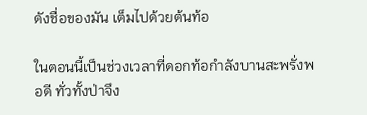ดังชื่อของมัน เต็มไปด้วยต้นท้อ

ในตอนนี้เป็นช่วงเวลาที่ดอกท้อกำลังบานสะพรั่งพอดี ทั่วทั้งป่าจึง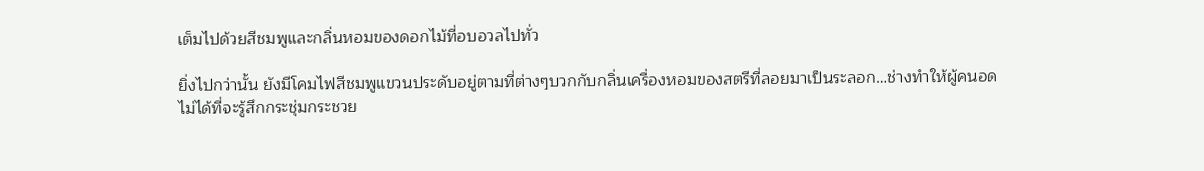เต็มไปด้วยสีชมพูและกลิ่นหอมของดอกไม้ที่อบอวลไปทั่ว

ยิ่งไปกว่านั้น ยังมีโคมไฟสีชมพูแขวนประดับอยู่ตามที่ต่างๆบวกกับกลิ่นเครื่องหอมของสตรีที่ลอยมาเป็นระลอก…ช่างทำให้ผู้คนอดไม่ได้ที่จะรู้สึกกระชุ่มกระชวย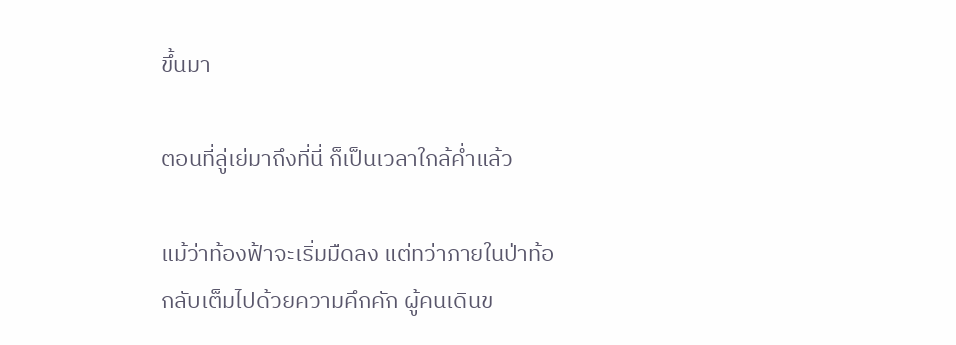ขึ้นมา

ตอนที่ลู่เย่มาถึงที่นี่ ก็เป็นเวลาใกล้ค่ำแล้ว

แม้ว่าท้องฟ้าจะเริ่มมืดลง แต่ทว่าภายในป่าท้อกลับเต็มไปด้วยความคึกคัก ผู้คนเดินข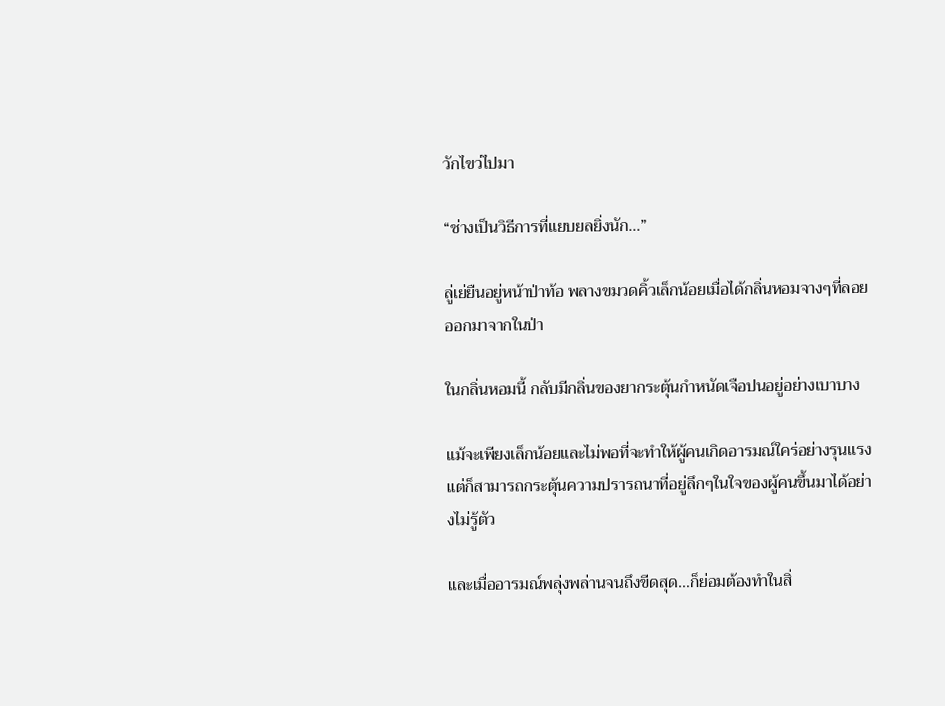วักไขว่ไปมา

“ช่างเป็นวิธีการที่แยบยลยิ่งนัก...”

ลู่เย่ยืนอยู่หน้าป่าท้อ พลางขมวดคิ้วเล็กน้อยเมื่อได้กลิ่นหอมจางๆที่ลอยออกมาจากในป่า

ในกลิ่นหอมนี้ กลับมีกลิ่นของยากระตุ้นกำหนัดเจือปนอยู่อย่างเบาบาง

แม้จะเพียงเล็กน้อยและไม่พอที่จะทำให้ผู้คนเกิดอารมณ์ใคร่อย่างรุนแรง แต่ก็สามารถกระตุ้นความปรารถนาที่อยู่ลึกๆในใจของผู้คนขึ้นมาได้อย่างไม่รู้ตัว

และเมื่ออารมณ์พลุ่งพล่านจนถึงขีดสุด…ก็ย่อมต้องทำในสิ่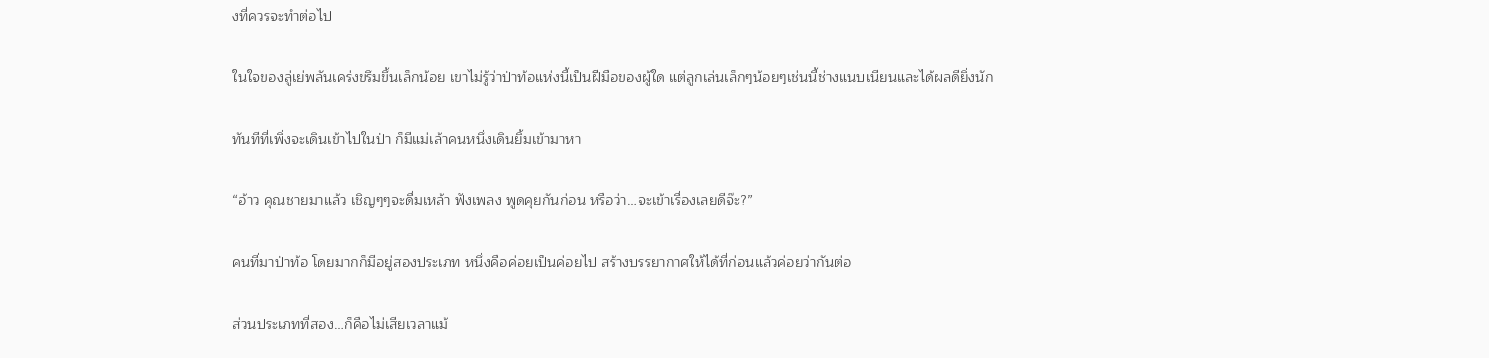งที่ควรจะทำต่อไป

ในใจของลู่เย่พลันเคร่งขรึมขึ้นเล็กน้อย เขาไม่รู้ว่าป่าท้อแห่งนี้เป็นฝีมือของผู้ใด แต่ลูกเล่นเล็กๆน้อยๆเช่นนี้ช่างแนบเนียนและได้ผลดียิ่งนัก

ทันทีที่เพิ่งจะเดินเข้าไปในป่า ก็มีแม่เล้าคนหนึ่งเดินยิ้มเข้ามาหา

“อ้าว คุณชายมาแล้ว เชิญๆๆจะดื่มเหล้า ฟังเพลง พูดคุยกันก่อน หรือว่า…จะเข้าเรื่องเลยดีจ๊ะ?”

คนที่มาป่าท้อ โดยมากก็มีอยู่สองประเภท หนึ่งคือค่อยเป็นค่อยไป สร้างบรรยากาศให้ได้ที่ก่อนแล้วค่อยว่ากันต่อ

ส่วนประเภทที่สอง…ก็คือไม่เสียเวลาแม้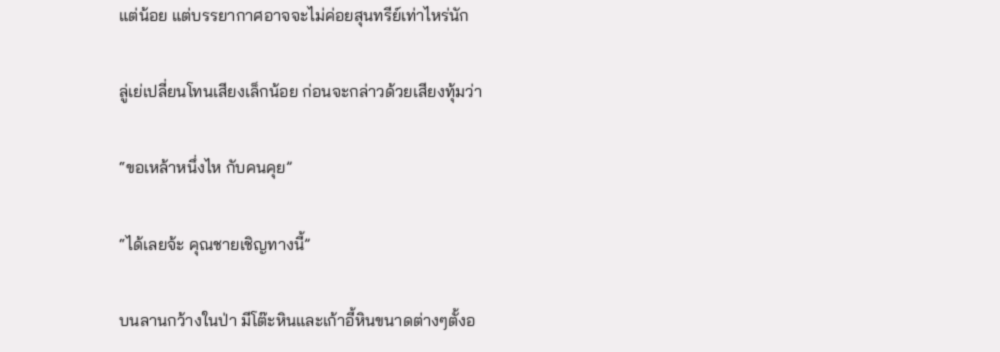แต่น้อย แต่บรรยากาศอาจจะไม่ค่อยสุนทรีย์เท่าไหร่นัก

ลู่เย่เปลี่ยนโทนเสียงเล็กน้อย ก่อนจะกล่าวด้วยเสียงทุ้มว่า

“ขอเหล้าหนึ่งไห กับคนคุย”

“ได้เลยจ้ะ คุณชายเชิญทางนี้”

บนลานกว้างในป่า มีโต๊ะหินและเก้าอี้หินขนาดต่างๆตั้งอ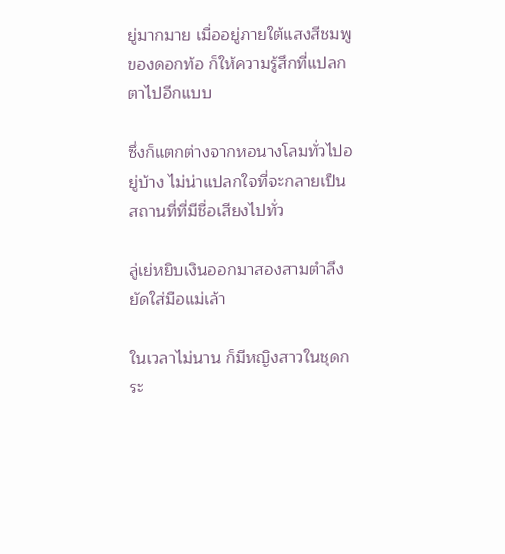ยู่มากมาย เมื่ออยู่ภายใต้แสงสีชมพูของดอกท้อ ก็ให้ความรู้สึกที่แปลกตาไปอีกแบบ

ซึ่งก็แตกต่างจากหอนางโลมทั่วไปอยู่บ้าง ไม่น่าแปลกใจที่จะกลายเป็นสถานที่ที่มีชื่อเสียงไปทั่ว

ลู่เย่หยิบเงินออกมาสองสามตำลึงยัดใส่มือแม่เล้า

ในเวลาไม่นาน ก็มีหญิงสาวในชุดกระ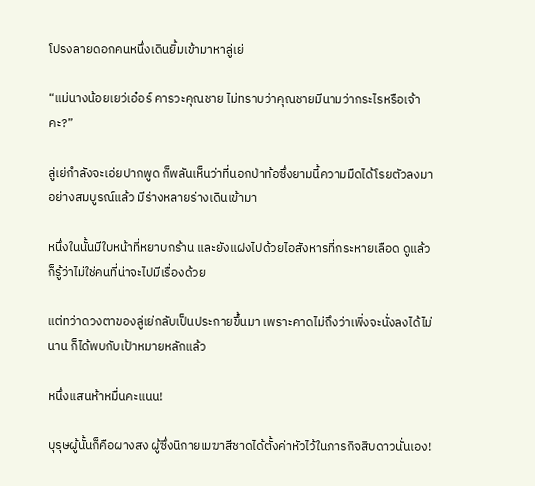โปรงลายดอกคนหนึ่งเดินยิ้มเข้ามาหาลู่เย่

“แม่นางน้อยเยว่เอ๋อร์ คารวะคุณชาย ไม่ทราบว่าคุณชายมีนามว่ากระไรหรือเจ้าคะ?”

ลู่เย่กำลังจะเอ่ยปากพูด ก็พลันเห็นว่าที่นอกป่าท้อซึ่งยามนี้ความมืดได้โรยตัวลงมาอย่างสมบูรณ์แล้ว มีร่างหลายร่างเดินเข้ามา

หนึ่งในนั้นมีใบหน้าที่หยาบกร้าน และยังแฝงไปด้วยไอสังหารที่กระหายเลือด ดูแล้วก็รู้ว่าไม่ใช่คนที่น่าจะไปมีเรื่องด้วย

แต่ทว่าดวงตาของลู่เย่กลับเป็นประกายขึ้นมา เพราะคาดไม่ถึงว่าเพิ่งจะนั่งลงได้ไม่นาน ก็ได้พบกับเป้าหมายหลักแล้ว

หนึ่งเเสนห้าหมื่นคะแนน!

บุรุษผู้นั้นก็คือผางสง ผู้ซึ่งนิกายเมฆาสีชาดได้ตั้งค่าหัวไว้ในภารกิจสิบดาวนั่นเอง!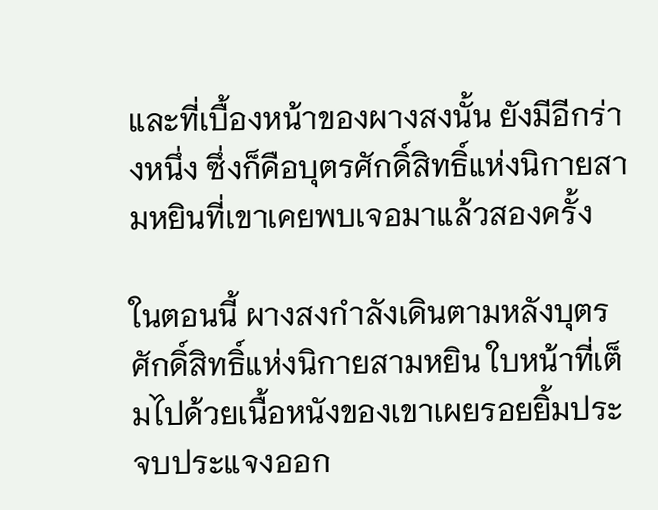และที่เบื้องหน้าของผางสงนั้น ยังมีอีกร่างหนึ่ง ซึ่งก็คือบุตรศักดิ์สิทธิ์แห่งนิกายสามหยินที่เขาเคยพบเจอมาแล้วสองครั้ง

ในตอนนี้ ผางสงกำลังเดินตามหลังบุตรศักดิ์สิทธิ์แห่งนิกายสามหยิน ใบหน้าที่เต็มไปด้วยเนื้อหนังของเขาเผยรอยยิ้มประจบประแจงออก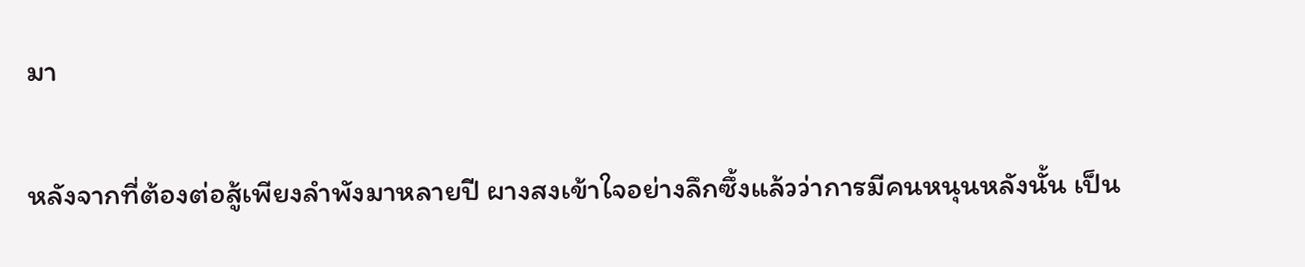มา

หลังจากที่ต้องต่อสู้เพียงลำพังมาหลายปี ผางสงเข้าใจอย่างลึกซึ้งแล้วว่าการมีคนหนุนหลังนั้น เป็น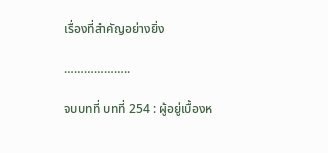เรื่องที่สำคัญอย่างยิ่ง

………………..

จบบทที่ บทที่ 254 : ผู้อยู่เบื้องห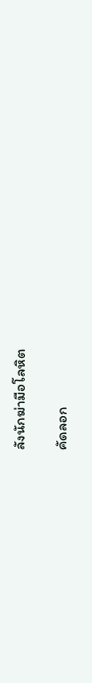ลังนักฆ่ามือโลหิต

คัดลอก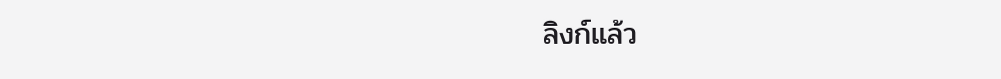ลิงก์แล้ว